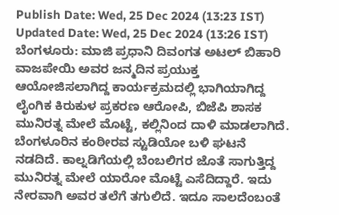Publish Date: Wed, 25 Dec 2024 (13:23 IST)
Updated Date: Wed, 25 Dec 2024 (13:26 IST)
ಬೆಂಗಳೂರು: ಮಾಜಿ ಪ್ರಧಾನಿ ದಿವಂಗತ ಅಟಲ್ ಬಿಹಾರಿ ವಾಜಪೇಯಿ ಅವರ ಜನ್ಮದಿನ ಪ್ರಯುಕ್ತ ಆಯೋಜಿಸಲಾಗಿದ್ದ ಕಾರ್ಯಕ್ರಮದಲ್ಲಿ ಭಾಗಿಯಾಗಿದ್ದ ಲೈಂಗಿಕ ಕಿರುಕುಳ ಪ್ರಕರಣ ಆರೋಪಿ, ಬಿಜೆಪಿ ಶಾಸಕ ಮುನಿರತ್ನ ಮೇಲೆ ಮೊಟ್ಟೆ, ಕಲ್ಲಿನಿಂದ ದಾಳಿ ಮಾಡಲಾಗಿದೆ.
ಬೆಂಗಳೂರಿನ ಕಂಠೀರವ ಸ್ಟುಡಿಯೋ ಬಳಿ ಘಟನೆ ನಡದಿದೆ. ಕಾಲ್ನಡಿಗೆಯಲ್ಲಿ ಬೆಂಬಲಿಗರ ಜೊತೆ ಸಾಗುತ್ತಿದ್ದ ಮುನಿರತ್ನ ಮೇಲೆ ಯಾರೋ ಮೊಟ್ಟೆ ಎಸೆದಿದ್ದಾರೆ. ಇದು ನೇರವಾಗಿ ಅವರ ತಲೆಗೆ ತಗುಲಿದೆ. ಇದೂ ಸಾಲದೆಂಬಂತೆ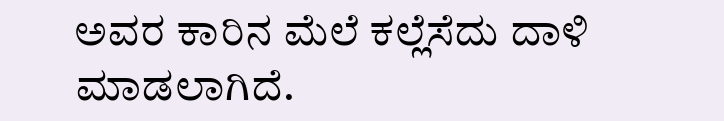ಅವರ ಕಾರಿನ ಮೆಲೆ ಕಲ್ಲೆಸೆದು ದಾಳಿ ಮಾಡಲಾಗಿದೆ.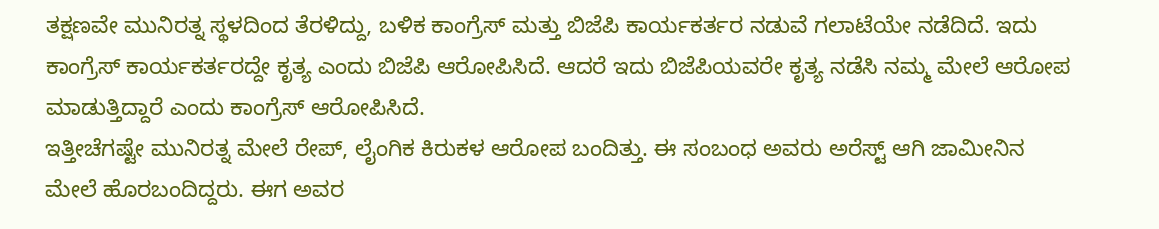ತಕ್ಷಣವೇ ಮುನಿರತ್ನ ಸ್ಥಳದಿಂದ ತೆರಳಿದ್ದು, ಬಳಿಕ ಕಾಂಗ್ರೆಸ್ ಮತ್ತು ಬಿಜೆಪಿ ಕಾರ್ಯಕರ್ತರ ನಡುವೆ ಗಲಾಟೆಯೇ ನಡೆದಿದೆ. ಇದು ಕಾಂಗ್ರೆಸ್ ಕಾರ್ಯಕರ್ತರದ್ದೇ ಕೃತ್ಯ ಎಂದು ಬಿಜೆಪಿ ಆರೋಪಿಸಿದೆ. ಆದರೆ ಇದು ಬಿಜೆಪಿಯವರೇ ಕೃತ್ಯ ನಡೆಸಿ ನಮ್ಮ ಮೇಲೆ ಆರೋಪ ಮಾಡುತ್ತಿದ್ದಾರೆ ಎಂದು ಕಾಂಗ್ರೆಸ್ ಆರೋಪಿಸಿದೆ.
ಇತ್ತೀಚೆಗಷ್ಟೇ ಮುನಿರತ್ನ ಮೇಲೆ ರೇಪ್, ಲೈಂಗಿಕ ಕಿರುಕಳ ಆರೋಪ ಬಂದಿತ್ತು. ಈ ಸಂಬಂಧ ಅವರು ಅರೆಸ್ಟ್ ಆಗಿ ಜಾಮೀನಿನ ಮೇಲೆ ಹೊರಬಂದಿದ್ದರು. ಈಗ ಅವರ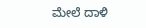ಮೇಲೆ ದಾಳಿ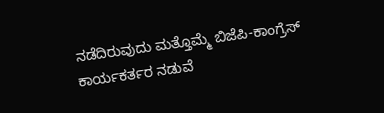ನಡೆದಿರುವುದು ಮತ್ತೊಮ್ಮೆ ಬಿಜೆಪಿ-ಕಾಂಗ್ರೆಸ್ ಕಾರ್ಯಕರ್ತರ ನಡುವೆ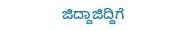ಜಿದ್ದಾಜಿದ್ದಿಗೆ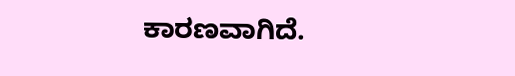ಕಾರಣವಾಗಿದೆ.